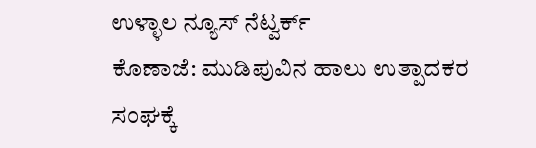ಉಳ್ಳಾಲ ನ್ಯೂಸ್ ನೆಟ್ವರ್ಕ್
ಕೊಣಾಜೆ: ಮುಡಿಪುವಿನ ಹಾಲು ಉತ್ಪಾದಕರ ಸಂಘಕ್ಕೆ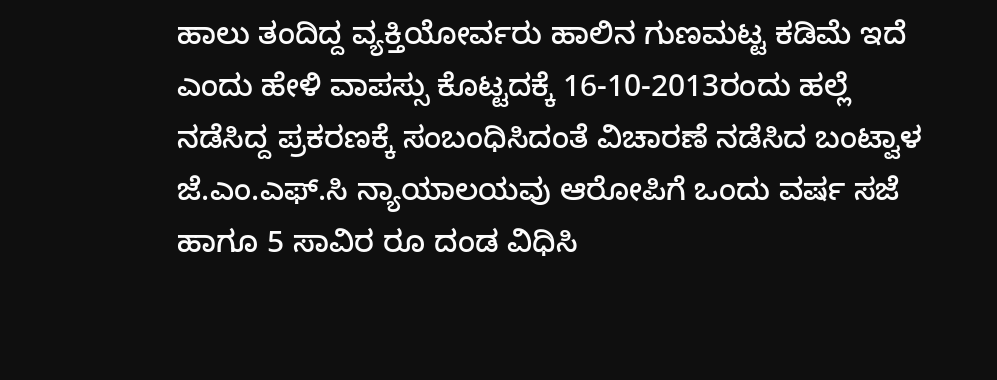ಹಾಲು ತಂದಿದ್ದ ವ್ಯಕ್ತಿಯೋರ್ವರು ಹಾಲಿನ ಗುಣಮಟ್ಟ ಕಡಿಮೆ ಇದೆ ಎಂದು ಹೇಳಿ ವಾಪಸ್ಸು ಕೊಟ್ಟದಕ್ಕೆ 16-10-2013ರಂದು ಹಲ್ಲೆ ನಡೆಸಿದ್ದ ಪ್ರಕರಣಕ್ಕೆ ಸಂಬಂಧಿಸಿದಂತೆ ವಿಚಾರಣೆ ನಡೆಸಿದ ಬಂಟ್ವಾಳ ಜೆ.ಎಂ.ಎಫ್.ಸಿ ನ್ಯಾಯಾಲಯವು ಆರೋಪಿಗೆ ಒಂದು ವರ್ಷ ಸಜೆ ಹಾಗೂ 5 ಸಾವಿರ ರೂ ದಂಡ ವಿಧಿಸಿ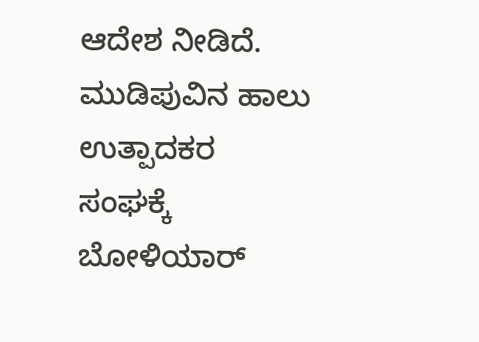ಆದೇಶ ನೀಡಿದೆ.
ಮುಡಿಪುವಿನ ಹಾಲು ಉತ್ಪಾದಕರ ಸಂಘಕ್ಕೆ ಬೋಳಿಯಾರ್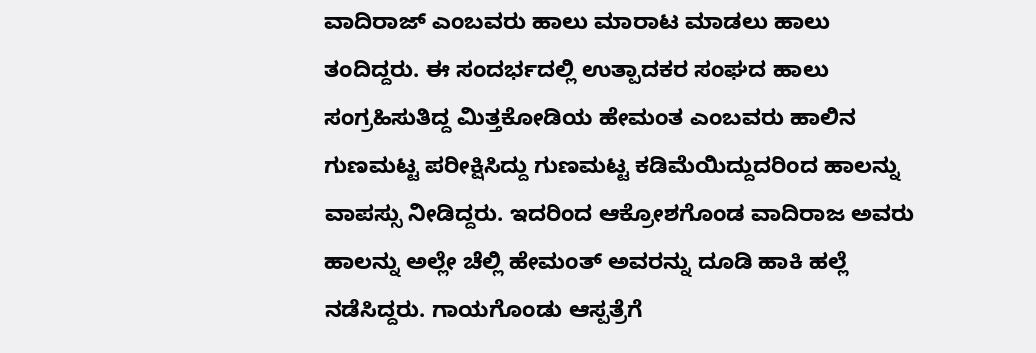ವಾದಿರಾಜ್ ಎಂಬವರು ಹಾಲು ಮಾರಾಟ ಮಾಡಲು ಹಾಲು ತಂದಿದ್ದರು. ಈ ಸಂದರ್ಭದಲ್ಲಿ ಉತ್ಪಾದಕರ ಸಂಘದ ಹಾಲು ಸಂಗ್ರಹಿಸುತಿದ್ದ ಮಿತ್ತಕೋಡಿಯ ಹೇಮಂತ ಎಂಬವರು ಹಾಲಿನ ಗುಣಮಟ್ಟ ಪರೀಕ್ಷಿಸಿದ್ದು ಗುಣಮಟ್ಟ ಕಡಿಮೆಯಿದ್ದುದರಿಂದ ಹಾಲನ್ನು ವಾಪಸ್ಸು ನೀಡಿದ್ದರು. ಇದರಿಂದ ಆಕ್ರೋಶಗೊಂಡ ವಾದಿರಾಜ ಅವರು ಹಾಲನ್ನು ಅಲ್ಲೇ ಚೆಲ್ಲಿ ಹೇಮಂತ್ ಅವರನ್ನು ದೂಡಿ ಹಾಕಿ ಹಲ್ಲೆ ನಡೆಸಿದ್ದರು. ಗಾಯಗೊಂಡು ಆಸ್ಪತ್ರೆಗೆ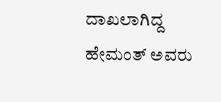ದಾಖಲಾಗಿದ್ದ ಹೇಮಂತ್ ಅವರು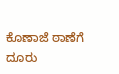ಕೊಣಾಜೆ ಠಾಣೆಗೆ ದೂರು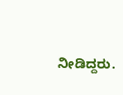ನೀಡಿದ್ದರು.